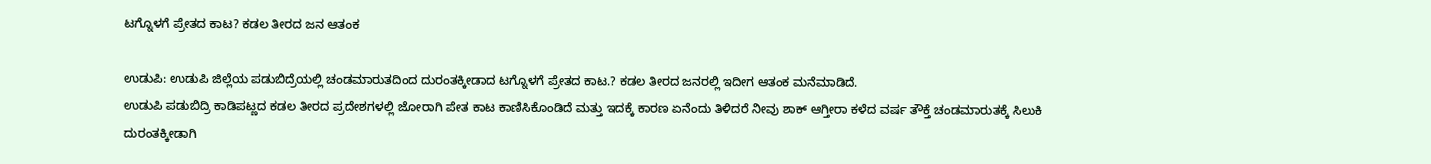ಟಗ್ನೊಳಗೆ ಪ್ರೇತದ ಕಾಟ? ಕಡಲ ತೀರದ ಜನ ಆತಂಕ

ಉಡುಪಿ: ಉಡುಪಿ ಜಿಲ್ಲೆಯ ಪಡುಬಿದ್ರೆಯಲ್ಲಿ ಚಂಡಮಾರುತದಿಂದ ದುರಂತಕ್ಕೀಡಾದ ಟಗ್ನೊಳಗೆ ಪ್ರೇತದ ಕಾಟ.? ಕಡಲ ತೀರದ ಜನರಲ್ಲಿ ಇದೀಗ ಆತಂಕ ಮನೆಮಾಡಿದೆ.
ಉಡುಪಿ ಪಡುಬಿದ್ರಿ ಕಾಡಿಪಟ್ಣದ ಕಡಲ ತೀರದ ಪ್ರದೇಶಗಳಲ್ಲಿ ಜೋರಾಗಿ ಪೇತ ಕಾಟ ಕಾಣಿಸಿಕೊಂಡಿದೆ ಮತ್ತು ಇದಕ್ಕೆ ಕಾರಣ ಏನೆಂದು ತಿಳಿದರೆ ನೀವು ಶಾಕ್ ಆಗ್ತೀರಾ ಕಳೆದ ವರ್ಷ ತೌಕ್ತೆ ಚಂಡಮಾರುತಕ್ಕೆ ಸಿಲುಕಿ ದುರಂತಕ್ಕೀಡಾಗಿ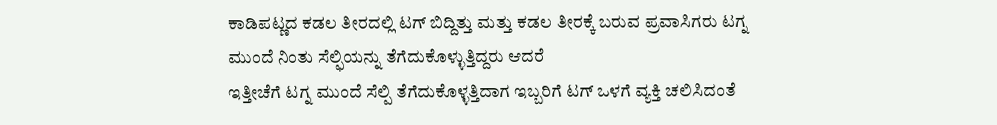ಕಾಡಿಪಟ್ಣದ ಕಡಲ ತೀರದಲ್ಲಿ ಟಗ್ ಬಿದ್ದಿತ್ತು ಮತ್ತು ಕಡಲ ತೀರಕ್ಕೆ ಬರುವ ಪ್ರವಾಸಿಗರು ಟಗ್ನ ಮುಂದೆ ನಿಂತು ಸೆಲ್ಫಿಯನ್ನು ತೆಗೆದುಕೊಳ್ಳುತ್ತಿದ್ದರು ಆದರೆ
ಇತ್ತೀಚೆಗೆ ಟಗ್ನ ಮುಂದೆ ಸೆಲ್ಪಿ ತೆಗೆದುಕೊಳ್ಳತ್ತಿದಾಗ ಇಬ್ಬರಿಗೆ ಟಗ್ ಒಳಗೆ ವ್ಯಕ್ತಿ ಚಲಿಸಿದಂತೆ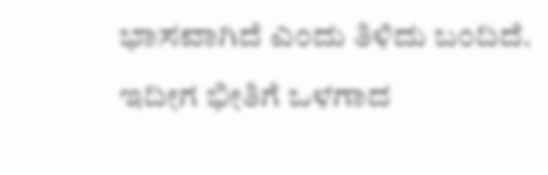ಭಾಸವಾಗಿದೆ ಎಂದು ತಿಳಿದು ಬಂದಿದೆ.
ಇದೀಗ ಭೀತಿಗೆ ಒಳಗಾದ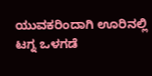ಯುವಕರಿಂದಾಗಿ ಊರಿನಲ್ಲಿ ಟಗ್ನ ಒಳಗಡೆ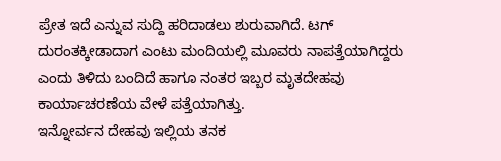ಪ್ರೇತ ಇದೆ ಎನ್ನುವ ಸುದ್ದಿ ಹರಿದಾಡಲು ಶುರುವಾಗಿದೆ. ಟಗ್ ದುರಂತಕ್ಕೀಡಾದಾಗ ಎಂಟು ಮಂದಿಯಲ್ಲಿ ಮೂವರು ನಾಪತ್ತೆಯಾಗಿದ್ದರು ಎಂದು ತಿಳಿದು ಬಂದಿದೆ ಹಾಗೂ ನಂತರ ಇಬ್ಬರ ಮೃತದೇಹವು ಕಾರ್ಯಾಚರಣೆಯ ವೇಳೆ ಪತ್ತೆಯಾಗಿತ್ತು.
ಇನ್ನೋರ್ವನ ದೇಹವು ಇಲ್ಲಿಯ ತನಕ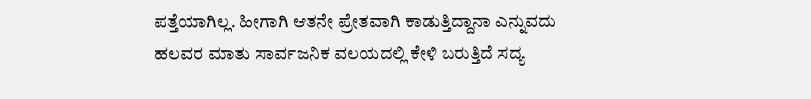ಪತ್ತೆಯಾಗಿಲ್ಲ. ಹೀಗಾಗಿ ಆತನೇ ಪ್ರೇತವಾಗಿ ಕಾಡುತ್ತಿದ್ದಾನಾ ಎನ್ನುವದು ಹಲವರ ಮಾತು ಸಾರ್ವಜನಿಕ ವಲಯದಲ್ಲಿ ಕೇಳಿ ಬರುತ್ತಿದೆ ಸದ್ಯ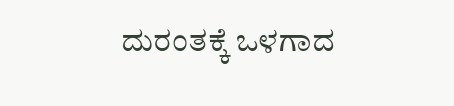ದುರಂತಕ್ಕೆ ಒಳಗಾದ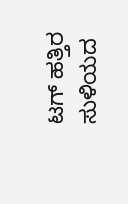ಟಗ್ ಹತ್ತಿರ ಸುಳಿಯದ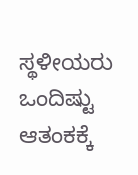ಸ್ಥಳೀಯರು ಒಂದಿಷ್ಟು ಆತಂಕಕ್ಕೆ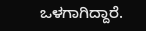ಒಳಗಾಗಿದ್ದಾರೆ.